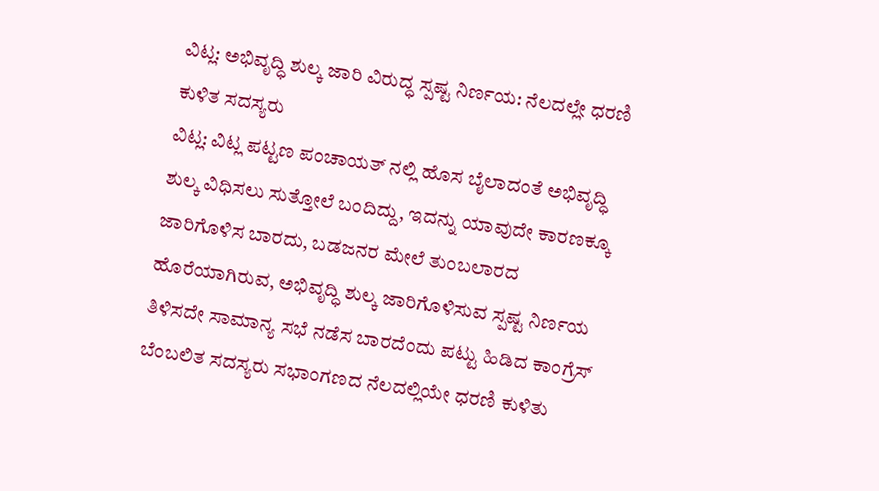ವಿಟ್ಲ: ಅಭಿವೃದ್ಧಿ ಶುಲ್ಕ ಜಾರಿ ವಿರುದ್ಧ ಸ್ಪಷ್ಟ ನಿರ್ಣಯ: ನೆಲದಲ್ಲೇ ಧರಣಿ ಕುಳಿತ ಸದಸ್ಯರು
ವಿಟ್ಲ: ವಿಟ್ಲ ಪಟ್ಟಣ ಪಂಚಾಯತ್ ನಲ್ಲಿ ಹೊಸ ಬೈಲಾದಂತೆ ಅಭಿವೃದ್ಧಿ ಶುಲ್ಕ ವಿಧಿಸಲು ಸುತ್ತೋಲೆ ಬಂದಿದ್ದು, ಇದನ್ನು ಯಾವುದೇ ಕಾರಣಕ್ಕೂ ಜಾರಿಗೊಳಿಸ ಬಾರದು, ಬಡಜನರ ಮೇಲೆ ತುಂಬಲಾರದ ಹೊರೆಯಾಗಿರುವ, ಅಭಿವೃದ್ಧಿ ಶುಲ್ಕ ಜಾರಿಗೊಳಿಸುವ ಸ್ಪಷ್ಟ ನಿರ್ಣಯ ತಿಳಿಸದೇ ಸಾಮಾನ್ಯ ಸಭೆ ನಡೆಸ ಬಾರದೆಂದು ಪಟ್ಟು ಹಿಡಿದ ಕಾಂಗ್ರೆಸ್ ಬೆಂಬಲಿತ ಸದಸ್ಯರು ಸಭಾಂಗಣದ ನೆಲದಲ್ಲಿಯೇ ಧರಣಿ ಕುಳಿತು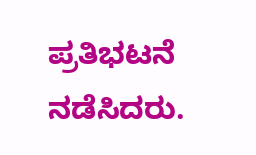ಪ್ರತಿಭಟನೆ ನಡೆಸಿದರು.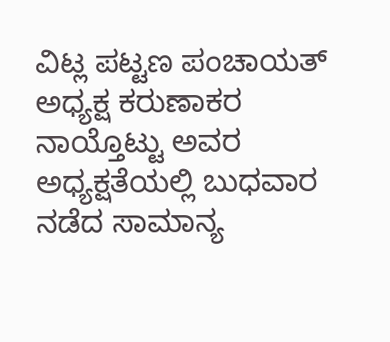ವಿಟ್ಲ ಪಟ್ಟಣ ಪಂಚಾಯತ್ ಅಧ್ಯಕ್ಷ ಕರುಣಾಕರ ನಾಯ್ತೊಟ್ಟು ಅವರ ಅಧ್ಯಕ್ಷತೆಯಲ್ಲಿ ಬುಧವಾರ ನಡೆದ ಸಾಮಾನ್ಯ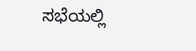ಸಭೆಯಲ್ಲಿ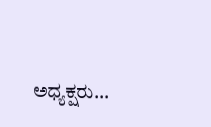ಅಧ್ಯಕ್ಷರು…